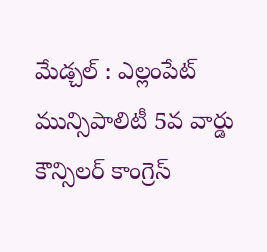మేడ్చల్ : ఎల్లంపేట్ మున్సిపాలిటీ 5వ వార్డు కౌన్సిలర్ కాంగ్రెస్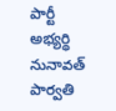పార్టీ అభ్యర్థి నునావత్ పార్వతి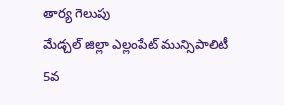తార్య గెలుపు
మేడ్చల్ జిల్లా ఎల్లంపేట్ మున్సిపాలిటీ 5వ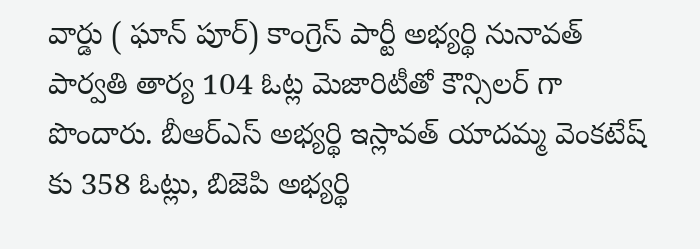వార్డు ( ఘాన్ పూర్) కాంగ్రెస్ పార్టీ అభ్యర్థి నునావత్ పార్వతి తార్య 104 ఓట్ల మెజారిటీతో కౌన్సిలర్ గా పొందారు. బీఆర్ఎస్ అభ్యర్థి ఇస్లావత్ యాదమ్మ వెంకటేష్ కు 358 ఓట్లు, బిజెపి అభ్యర్థి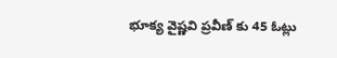భూక్య వైష్ణవి ప్రవీణ్ కు 45 ఓట్లు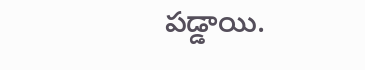పడ్డాయి.